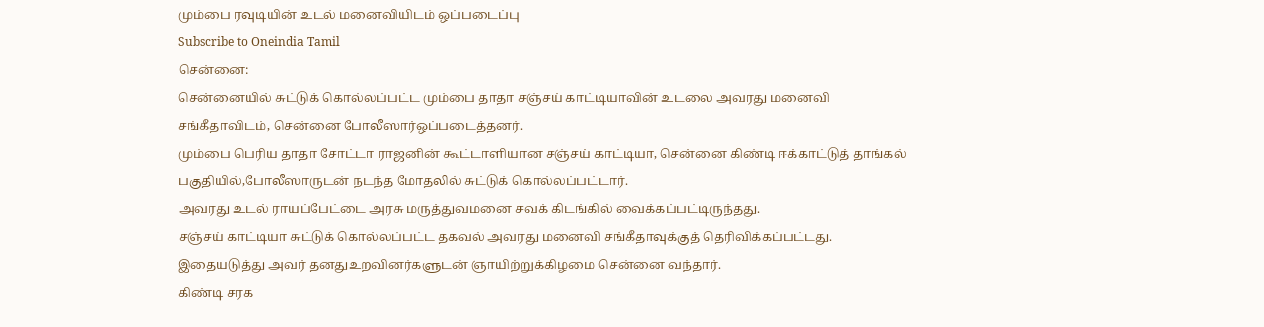மும்பை ரவுடியின் உடல் மனைவியிடம் ஒப்படைப்பு
Subscribe to Oneindia Tamil
சென்னை:
சென்னையில் சுட்டுக் கொல்லப்பட்ட மும்பை தாதா சஞ்சய் காட்டியாவின் உடலை அவரது மனைவி சங்கீதாவிடம், சென்னை போலீஸார்ஒப்படைத்தனர்.
மும்பை பெரிய தாதா சோட்டா ராஜனின் கூட்டாளியான சஞ்சய் காட்டியா, சென்னை கிண்டி ஈக்காட்டுத் தாங்கல் பகுதியில்,போலீஸாருடன் நடந்த மோதலில் சுட்டுக் கொல்லப்பட்டார்.
அவரது உடல் ராயப்பேட்டை அரசு மருத்துவமனை சவக் கிடங்கில் வைக்கப்பட்டிருந்தது.
சஞ்சய் காட்டியா சுட்டுக் கொல்லப்பட்ட தகவல் அவரது மனைவி சங்கீதாவுக்குத் தெரிவிக்கப்பட்டது. இதையடுத்து அவர் தனதுஉறவினர்களுடன் ஞாயிற்றுக்கிழமை சென்னை வந்தார்.
கிண்டி சரக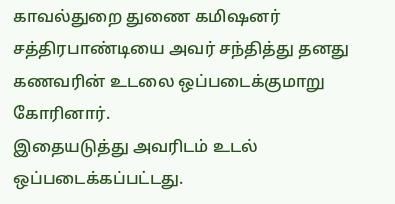காவல்துறை துணை கமிஷனர் சத்திரபாண்டியை அவர் சந்தித்து தனது கணவரின் உடலை ஒப்படைக்குமாறு கோரினார்.
இதையடுத்து அவரிடம் உடல் ஒப்படைக்கப்பட்டது.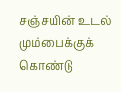சஞ்சயின் உடல் மும்பைக்குக் கொண்டு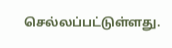செல்லப்பட்டுள்ளது.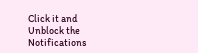Click it and Unblock the Notifications